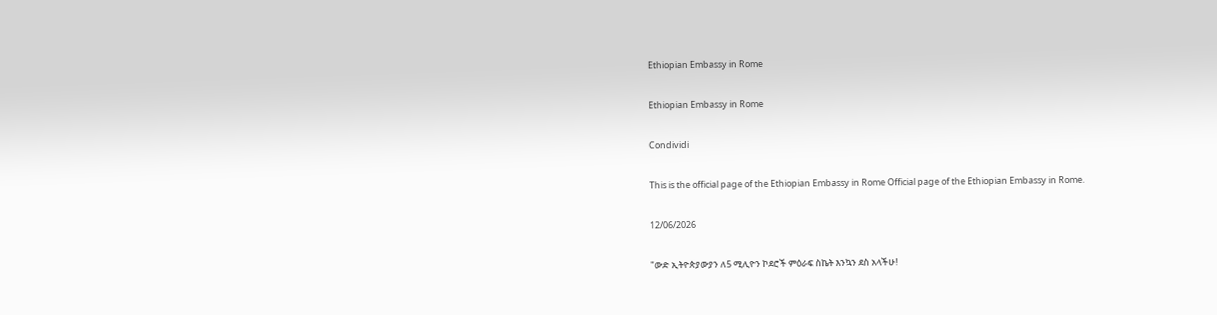Ethiopian Embassy in Rome

Ethiopian Embassy in Rome

Condividi

This is the official page of the Ethiopian Embassy in Rome Official page of the Ethiopian Embassy in Rome.

12/06/2026

"ውድ ኢትዮጵያውያን ለ5 ሚሊዮን ኮደሮች ምዕራፍ ስኬት እንኳን ደስ አላችሁ!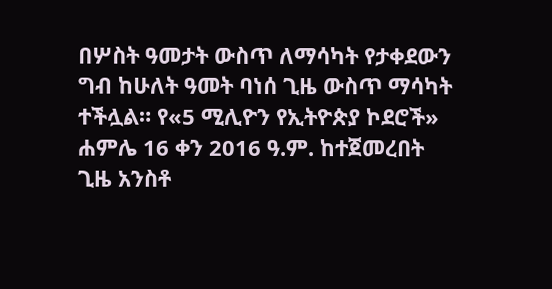በሦስት ዓመታት ውስጥ ለማሳካት የታቀደውን ግብ ከሁለት ዓመት ባነሰ ጊዜ ውስጥ ማሳካት ተችሏል። የ«5 ሚሊዮን የኢትዮጵያ ኮደሮች» ሐምሌ 16 ቀን 2016 ዓ.ም. ከተጀመረበት ጊዜ አንስቶ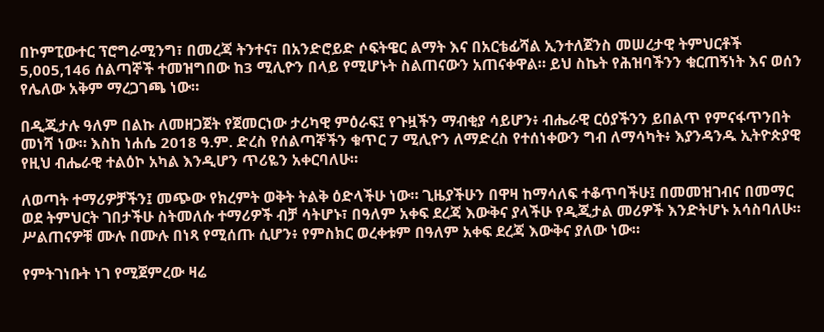በኮምፒውተር ፕሮግራሚንግ፣ በመረጃ ትንተና፣ በአንድሮይድ ሶፍትዌር ልማት እና በአርቴፊሻል ኢንተለጀንስ መሠረታዊ ትምህርቶች 5,005,146 ሰልጣኞች ተመዝግበው ከ3 ሚሊዮን በላይ የሚሆኑት ስልጠናውን አጠናቀዋል። ይህ ስኬት የሕዝባችንን ቁርጠኝነት እና ወሰን የሌለው አቅም ማረጋገጫ ነው።

በዲጂታሉ ዓለም በልኩ ለመዘጋጀት የጀመርነው ታሪካዊ ምዕራፍ፤ የጉዟችን ማብቂያ ሳይሆን፥ ብሔራዊ ርዕያችንን ይበልጥ የምናፋጥንበት መነሻ ነው። እስከ ነሐሴ 2018 ዓ.ም. ድረስ የሰልጣኞችን ቁጥር 7 ሚሊዮን ለማድረስ የተሰነቀውን ግብ ለማሳካት፥ እያንዳንዱ ኢትዮጵያዊ የዚህ ብሔራዊ ተልዕኮ አካል እንዲሆን ጥሪዬን አቀርባለሁ።

ለወጣት ተማሪዎቻችን፤ መጭው የክረምት ወቅት ትልቅ ዕድላችሁ ነው። ጊዜያችሁን በዋዛ ከማሳለፍ ተቆጥባችሁ፤ በመመዝገብና በመማር ወደ ትምህርት ገበታችሁ ስትመለሱ ተማሪዎች ብቻ ሳትሆኑ፣ በዓለም አቀፍ ደረጃ እውቅና ያላችሁ የዲጂታል መሪዎች እንድትሆኑ አሳስባለሁ። ሥልጠናዎቹ ሙሉ በሙሉ በነጻ የሚሰጡ ሲሆን፥ የምስክር ወረቀቱም በዓለም አቀፍ ደረጃ እውቅና ያለው ነው።

የምትገነቡት ነገ የሚጀምረው ዛሬ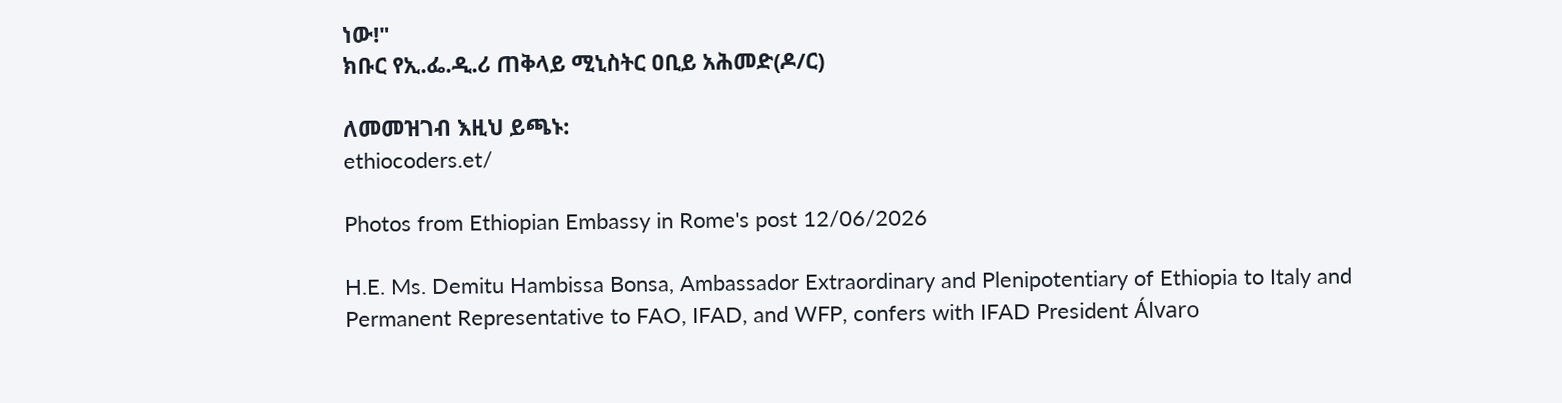ነው!"
ክቡር የኢ.ፌ.ዲ.ሪ ጠቅላይ ሚኒስትር ዐቢይ አሕመድ(ዶ/ር)

ለመመዝገብ እዚህ ይጫኑ:
ethiocoders.et/

Photos from Ethiopian Embassy in Rome's post 12/06/2026

H.E. Ms. Demitu Hambissa Bonsa, Ambassador Extraordinary and Plenipotentiary of Ethiopia to Italy and Permanent Representative to FAO, IFAD, and WFP, confers with IFAD President Álvaro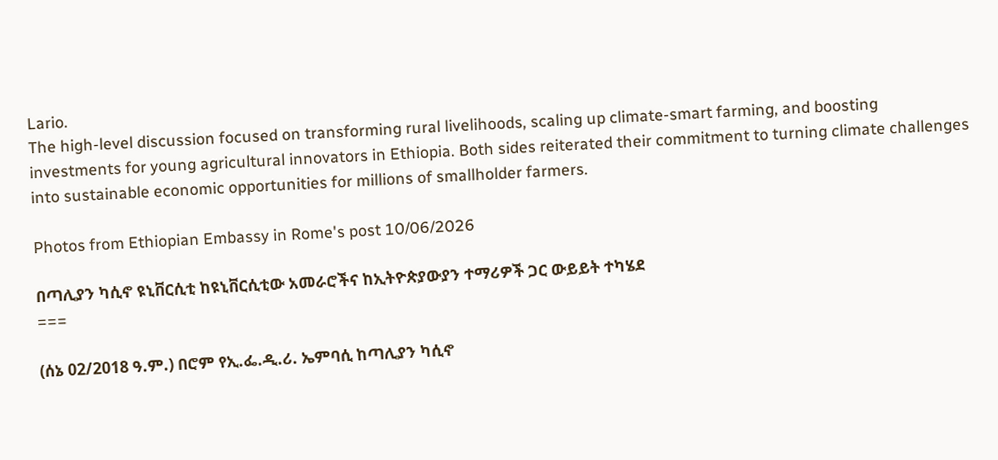Lario.
The high-level discussion focused on transforming rural livelihoods, scaling up climate-smart farming, and boosting investments for young agricultural innovators in Ethiopia. Both sides reiterated their commitment to turning climate challenges into sustainable economic opportunities for millions of smallholder farmers.

Photos from Ethiopian Embassy in Rome's post 10/06/2026

በጣሊያን ካሲኖ ዩኒቨርሲቲ ከዩኒቨርሲቲው አመራሮችና ከኢትዮጵያውያን ተማሪዎች ጋር ውይይት ተካሄደ
===

(ሰኔ 02/2018 ዓ.ም.) በሮም የኢ.ፌ.ዲ.ሪ. ኤምባሲ ከጣሊያን ካሲኖ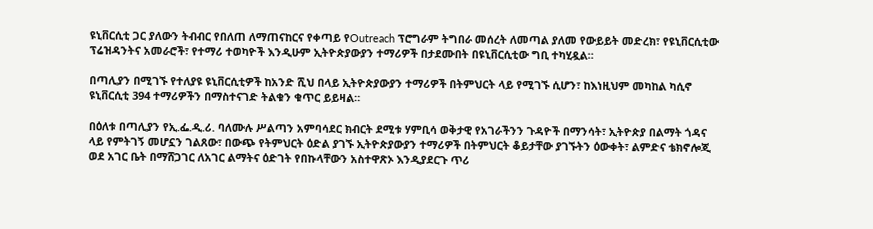ዩኒቨርሲቲ ጋር ያለውን ትብብር የበለጠ ለማጠናከርና የቀጣይ የOutreach ፕሮግራም ትግበራ መሰረት ለመጣል ያለመ የውይይት መድረክ፣ የዩኒቨርሲቲው ፕሬዝዳንትና አመራሮች፣ የተማሪ ተወካዮች እንዲሁም ኢትዮጵያውያን ተማሪዎች በታደሙበት በዩኒቨርሲቲው ግቢ ተካሂዷል።

በጣሊያን በሚገኙ የተለያዩ ዩኒቨርሲቲዎች ከአንድ ሺህ በላይ ኢትዮጵያውያን ተማሪዎች በትምህርት ላይ የሚገኙ ሲሆን፣ ከእነዚህም መካከል ካሲኖ ዩኒቨርሲቲ 394 ተማሪዎችን በማስተናገድ ትልቁን ቁጥር ይይዛል።

በዕለቱ በጣሊያን የኢ.ፌ.ዲ.ሪ. ባለሙሉ ሥልጣን አምባሳደር ክብርት ደሚቱ ሃምቢሳ ወቅታዊ የአገራችንን ጉዳዮች በማንሳት፣ ኢትዮጵያ በልማት ጎዳና ላይ የምትገኝ መሆኗን ገልጸው፣ በውጭ የትምህርት ዕድል ያገኙ ኢትዮጵያውያን ተማሪዎች በትምህርት ቆይታቸው ያገኙትን ዕውቀት፣ ልምድና ቴክኖሎጂ ወደ አገር ቤት በማሸጋገር ለአገር ልማትና ዕድገት የበኩላቸውን አስተዋጽኦ እንዲያደርጉ ጥሪ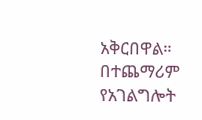አቅርበዋል። በተጨማሪም የአገልግሎት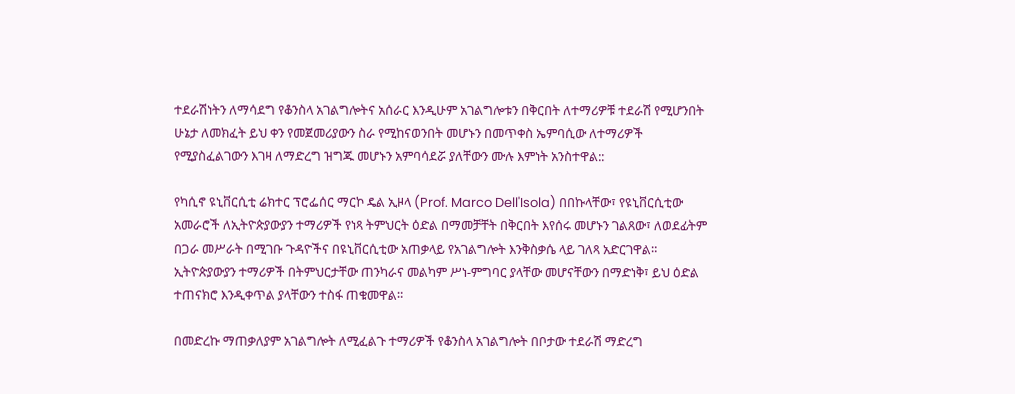ተደራሽነትን ለማሳደግ የቆንስላ አገልግሎትና አሰራር እንዲሁም አገልግሎቱን በቅርበት ለተማሪዎቹ ተደራሽ የሚሆንበት ሁኔታ ለመክፈት ይህ ቀን የመጀመሪያውን ስራ የሚከናወንበት መሆኑን በመጥቀስ ኤምባሲው ለተማሪዎች የሚያስፈልገውን እገዛ ለማድረግ ዝግጁ መሆኑን አምባሳደሯ ያለቸውን ሙሉ እምነት አንስተዋል::

የካሲኖ ዩኒቨርሲቲ ሬክተር ፕሮፌሰር ማርኮ ዴል ኢዞላ (Prof. Marco Dell'Isola) በበኩላቸው፣ የዩኒቨርሲቲው አመራሮች ለኢትዮጵያውያን ተማሪዎች የነጻ ትምህርት ዕድል በማመቻቸት በቅርበት እየሰሩ መሆኑን ገልጸው፣ ለወደፊትም በጋራ መሥራት በሚገቡ ጉዳዮችና በዩኒቨርሲቲው አጠቃላይ የአገልግሎት እንቅስቃሴ ላይ ገለጻ አድርገዋል። ኢትዮጵያውያን ተማሪዎች በትምህርታቸው ጠንካራና መልካም ሥነ-ምግባር ያላቸው መሆናቸውን በማድነቅ፣ ይህ ዕድል ተጠናክሮ እንዲቀጥል ያላቸውን ተስፋ ጠቁመዋል።

በመድረኩ ማጠቃለያም አገልግሎት ለሚፈልጉ ተማሪዎች የቆንስላ አገልግሎት በቦታው ተደራሽ ማድረግ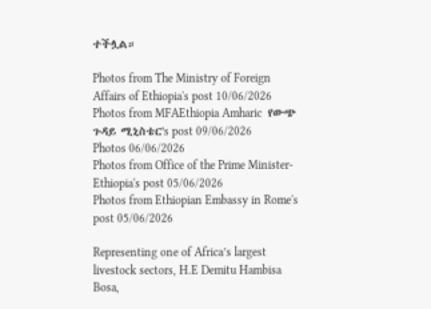ተችሏል።

Photos from The Ministry of Foreign Affairs of Ethiopia's post 10/06/2026
Photos from MFAEthiopia Amharic  የውጭ ጉዳይ ሚኒስቴር's post 09/06/2026
Photos 06/06/2026
Photos from Office of the Prime Minister-Ethiopia's post 05/06/2026
Photos from Ethiopian Embassy in Rome's post 05/06/2026

Representing one of Africa’s largest livestock sectors, H.E Demitu Hambisa Bosa,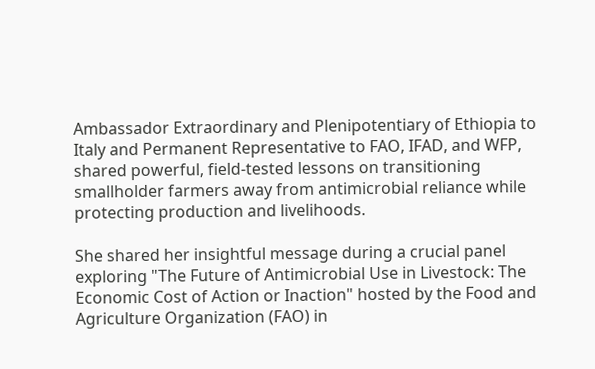Ambassador Extraordinary and Plenipotentiary of Ethiopia to Italy and Permanent Representative to FAO, IFAD, and WFP, shared powerful, field-tested lessons on transitioning smallholder farmers away from antimicrobial reliance while protecting production and livelihoods.

She shared her insightful message during a crucial panel exploring "The Future of Antimicrobial Use in Livestock: The Economic Cost of Action or Inaction" hosted by the Food and Agriculture Organization (FAO) in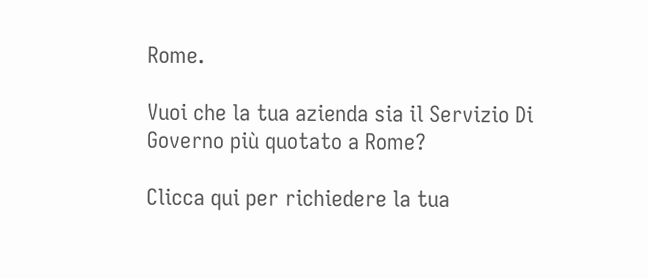Rome.

Vuoi che la tua azienda sia il Servizio Di Governo più quotato a Rome?

Clicca qui per richiedere la tua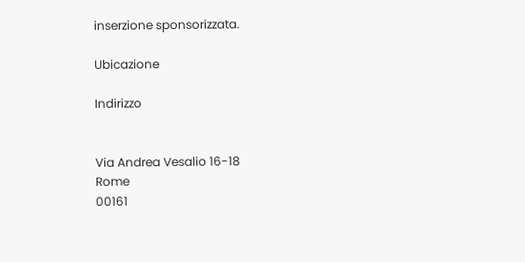inserzione sponsorizzata.

Ubicazione

Indirizzo


Via Andrea Vesalio 16-18
Rome
00161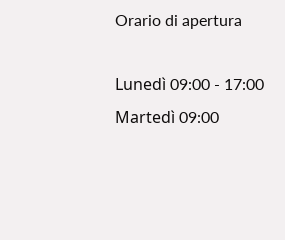Orario di apertura

Lunedì 09:00 - 17:00
Martedì 09:00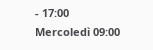- 17:00
Mercoledì 09:00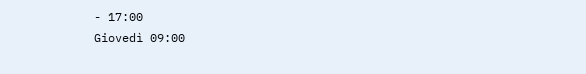- 17:00
Giovedì 09:00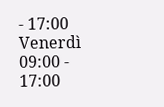- 17:00
Venerdì 09:00 - 17:00